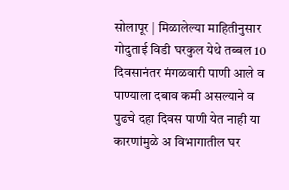सोलापूर | मिळालेल्या माहितीनुसार गोदुताई विडी घरकुल येथे तब्बल 10 दिवसानंतर मंगळवारी पाणी आले व पाण्याला दबाव कमी असल्याने व पुढचे दहा दिवस पाणी येत नाही या कारणांमुळे अ विभागातील घर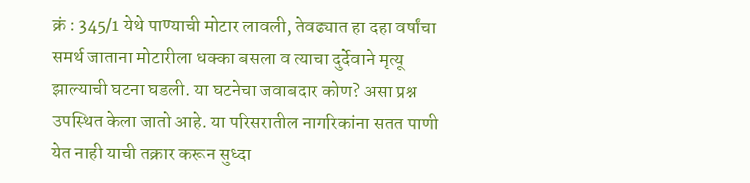क्रं : 345/1 येथे पाण्याची मोटार लावली, तेवढ्यात हा दहा वर्षांचा समर्थ जाताना मोटारीला धक्का बसला व त्याचा दुर्देवाने मृत्यू झाल्याची घटना घडली. या घटनेचा जवाबदार कोण? असा प्रश्न उपस्थित केला जातो आहे. या परिसरातील नागरिकांना सतत पाणी येत नाही याची तक्रार करून सुध्दा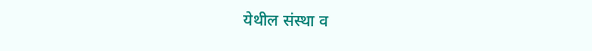येथील संस्था व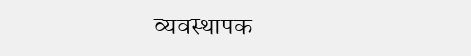व्यवस्थापक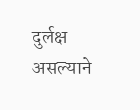दुर्लक्ष असल्याने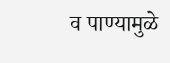व पाण्यामुळे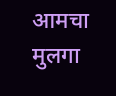आमचा मुलगा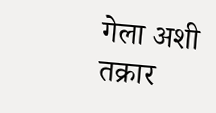गेला अशी तक्रार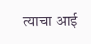त्याचा आई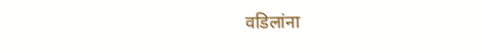वडिलांना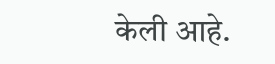केली आहे.